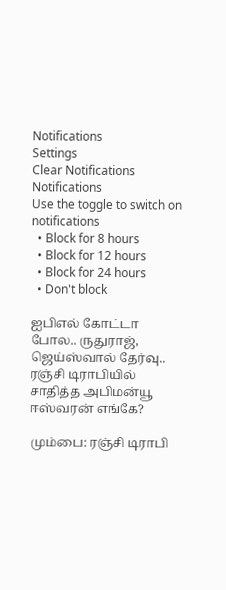Notifications
Settings
Clear Notifications
Notifications
Use the toggle to switch on notifications
  • Block for 8 hours
  • Block for 12 hours
  • Block for 24 hours
  • Don't block

ஐபிஎல் கோட்டா போல.. ருதுராஜ், ஜெய்ஸ்வால் தேர்வு.. ரஞ்சி டிராபியில் சாதித்த அபிமன்யூ ஈஸ்வரன் எங்கே?

மும்பை: ரஞ்சி டிராபி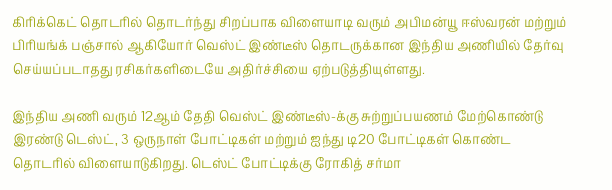கிரிக்கெட் தொடரில் தொடர்ந்து சிறப்பாக விளையாடி வரும் அபிமன்யூ ஈஸ்வரன் மற்றும் பிரியங்க் பஞ்சால் ஆகியோர் வெஸ்ட் இண்டீஸ் தொடருக்கான இந்திய அணியில் தேர்வு செய்யப்படாதது ரசிகர்களிடையே அதிர்ச்சியை ஏற்படுத்தியுள்ளது.

இந்திய அணி வரும் 12ஆம் தேதி வெஸ்ட் இண்டீஸ்-க்கு சுற்றுப்பயணம் மேற்கொண்டு இரண்டு டெஸ்ட், 3 ஒருநாள் போட்டிகள் மற்றும் ஐந்து டி20 போட்டிகள் கொண்ட தொடரில் விளையாடுகிறது. டெஸ்ட் போட்டிக்கு ரோகித் சர்மா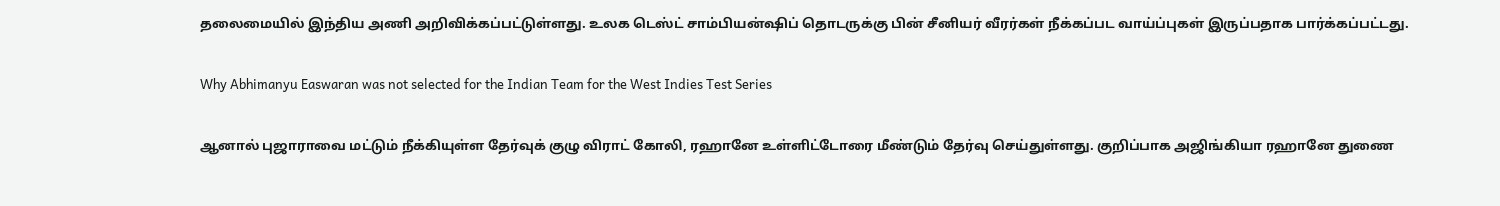தலைமையில் இந்திய அணி அறிவிக்கப்பட்டுள்ளது. உலக டெஸ்ட் சாம்பியன்ஷிப் தொடருக்கு பின் சீனியர் வீரர்கள் நீக்கப்பட வாய்ப்புகள் இருப்பதாக பார்க்கப்பட்டது.

Why Abhimanyu Easwaran was not selected for the Indian Team for the West Indies Test Series

ஆனால் புஜாராவை மட்டும் நீக்கியுள்ள தேர்வுக் குழு விராட் கோலி, ரஹானே உள்ளிட்டோரை மீண்டும் தேர்வு செய்துள்ளது. குறிப்பாக அஜிங்கியா ரஹானே துணை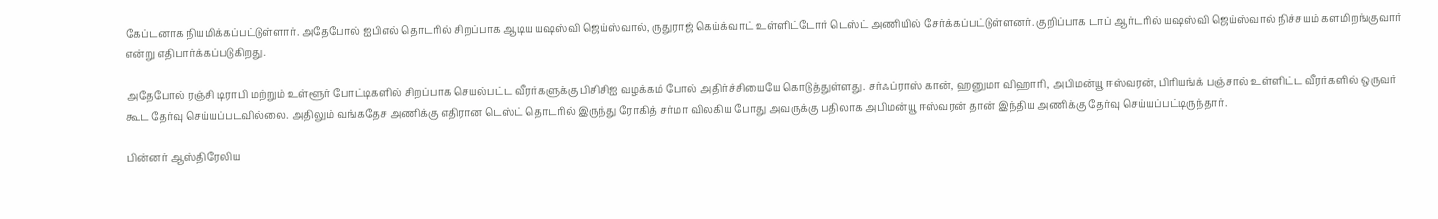கேப்டனாக நியமிக்கப்பட்டுள்ளார். அதேபோல் ஐபிஎல் தொடரில் சிறப்பாக ஆடிய யஷஸ்வி ஜெய்ஸ்வால், ருதுராஜ் கெய்க்வாட் உள்ளிட்டோர் டெஸ்ட் அணியில் சேர்க்கப்பட்டுள்ளனர். குறிப்பாக டாப் ஆர்டரில் யஷஸ்வி ஜெய்ஸ்வால் நிச்சயம் களமிறங்குவார் என்று எதிபார்க்கப்படுகிறது.

அதேபோல் ரஞ்சி டிராபி மற்றும் உள்ளூர் போட்டிகளில் சிறப்பாக செயல்பட்ட வீரர்களுக்கு பிசிசிஐ வழக்கம் போல் அதிர்ச்சியையே கொடுத்துள்ளது. சர்ஃப்ராஸ் கான், ஹனுமா விஹாரி, அபிமன்யூ ஈஸ்வரன், பிரியங்க் பஞ்சால் உள்ளிட்ட வீரர்களில் ஒருவர் கூட தேர்வு செய்யப்படவில்லை. அதிலும் வங்கதேச அணிக்கு எதிரான டெஸ்ட் தொடரில் இருந்து ரோகித் சர்மா விலகிய போது அவருக்கு பதிலாக அபிமன்யூ ஈஸ்வரன் தான் இந்திய அணிக்கு தேர்வு செய்யப்பட்டிருந்தார்.

பின்னர் ஆஸ்திரேலிய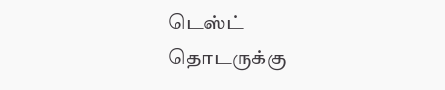டெஸ்ட் தொடருக்கு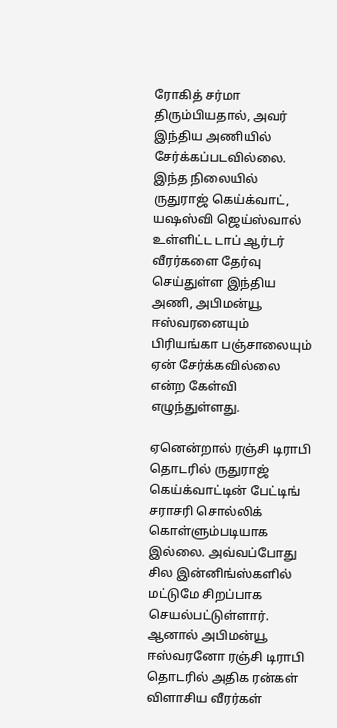ரோகித் சர்மா திரும்பியதால், அவர் இந்திய அணியில் சேர்க்கப்படவில்லை. இந்த நிலையில் ருதுராஜ் கெய்க்வாட், யஷஸ்வி ஜெய்ஸ்வால் உள்ளிட்ட டாப் ஆர்டர் வீரர்களை தேர்வு செய்துள்ள இந்திய அணி, அபிமன்யூ ஈஸ்வரனையும் பிரியங்கா பஞ்சாலையும் ஏன் சேர்க்கவில்லை என்ற கேள்வி எழுந்துள்ளது.

ஏனென்றால் ரஞ்சி டிராபி தொடரில் ருதுராஜ் கெய்க்வாட்டின் பேட்டிங் சராசரி சொல்லிக் கொள்ளும்படியாக இல்லை. அவ்வப்போது சில இன்னிங்ஸ்களில் மட்டுமே சிறப்பாக செயல்பட்டுள்ளார். ஆனால் அபிமன்யூ ஈஸ்வரனோ ரஞ்சி டிராபி தொடரில் அதிக ரன்கள் விளாசிய வீரர்கள்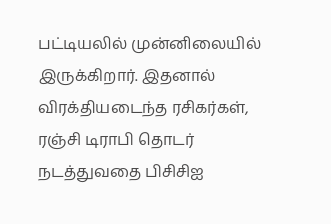பட்டியலில் முன்னிலையில் இருக்கிறார். இதனால் விரக்தியடைந்த ரசிகர்கள், ரஞ்சி டிராபி தொடர் நடத்துவதை பிசிசிஐ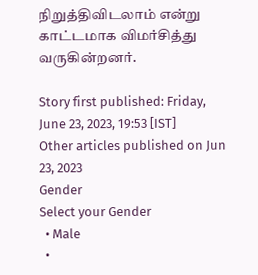நிறுத்திவிடலாம் என்று காட்டமாக விமர்சித்து வருகின்றனர்.

Story first published: Friday, June 23, 2023, 19:53 [IST]
Other articles published on Jun 23, 2023
Gender
Select your Gender
  • Male
  •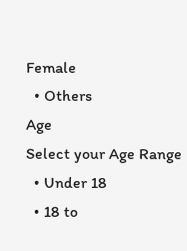Female
  • Others
Age
Select your Age Range
  • Under 18
  • 18 to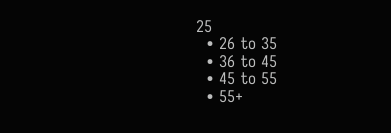25
  • 26 to 35
  • 36 to 45
  • 45 to 55
  • 55+